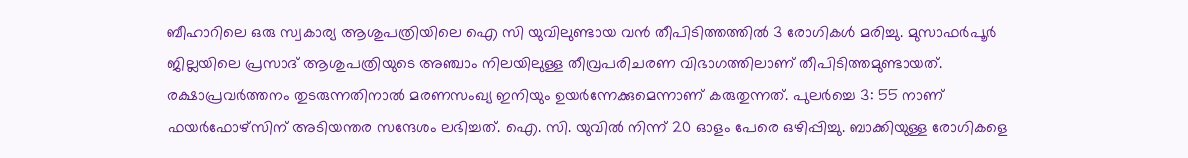ബീഹാറിലെ ഒരു സ്വകാര്യ ആശുപത്രിയിലെ ഐ സി യുവിലുണ്ടായ വൻ തീപിടിത്തത്തിൽ 3 രോഗികൾ മരിച്ചു. മുസാഫർപൂർ ജില്ലയിലെ പ്രസാദ് ആശുപത്രിയുടെ അഞ്ചാം നിലയിലുള്ള തീവ്രപരിചരണ വിഭാഗത്തിലാണ് തീപിടിത്തമുണ്ടായത്. രക്ഷാപ്രവർത്തനം തുടരുന്നതിനാൽ മരണസംഖ്യ ഇനിയും ഉയർന്നേക്കുമെന്നാണ് കരുതുന്നത്. പുലർച്ചെ 3: 55 നാണ് ഫയർഫോഴ്സിന് അടിയന്തര സന്ദേശം ലഭിച്ചത്. ഐ. സി. യുവിൽ നിന്ന് 20 ഓളം പേരെ ഒഴിപ്പിച്ചു. ബാക്കിയുള്ള രോഗികളെ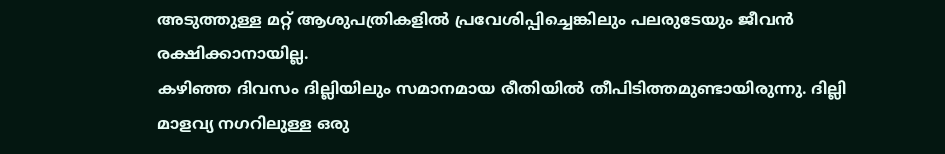അടുത്തുള്ള മറ്റ് ആശുപത്രികളിൽ പ്രവേശിപ്പിച്ചെങ്കിലും പലരുടേയും ജീവൻ രക്ഷിക്കാനായില്ല.
കഴിഞ്ഞ ദിവസം ദില്ലിയിലും സമാനമായ രീതിയിൽ തീപിടിത്തമുണ്ടായിരുന്നു. ദില്ലി മാളവ്യ നഗറിലുള്ള ഒരു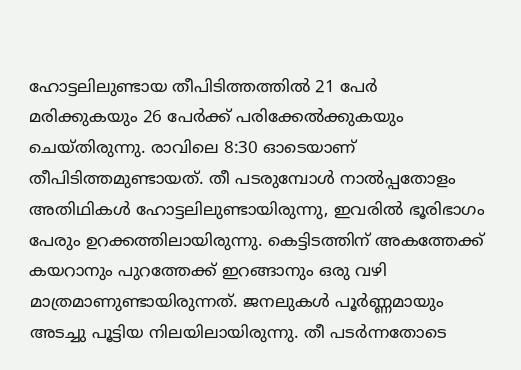ഹോട്ടലിലുണ്ടായ തീപിടിത്തത്തിൽ 21 പേർ മരിക്കുകയും 26 പേർക്ക് പരിക്കേൽക്കുകയും ചെയ്തിരുന്നു. രാവിലെ 8:30 ഓടെയാണ് തീപിടിത്തമുണ്ടായത്. തീ പടരുമ്പോൾ നാൽപ്പതോളം അതിഥികൾ ഹോട്ടലിലുണ്ടായിരുന്നു, ഇവരിൽ ഭൂരിഭാഗം പേരും ഉറക്കത്തിലായിരുന്നു. കെട്ടിടത്തിന് അകത്തേക്ക് കയറാനും പുറത്തേക്ക് ഇറങ്ങാനും ഒരു വഴി മാത്രമാണുണ്ടായിരുന്നത്. ജനലുകൾ പൂർണ്ണമായും അടച്ചു പൂട്ടിയ നിലയിലായിരുന്നു. തീ പടർന്നതോടെ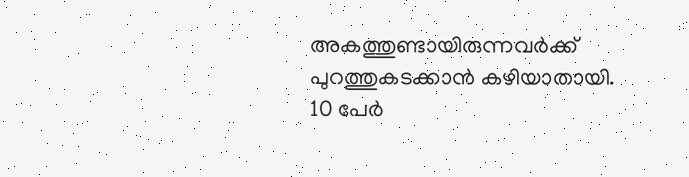അകത്തുണ്ടായിരുന്നവർക്ക് പുറത്തുകടക്കാൻ കഴിയാതായി.
10 പേർ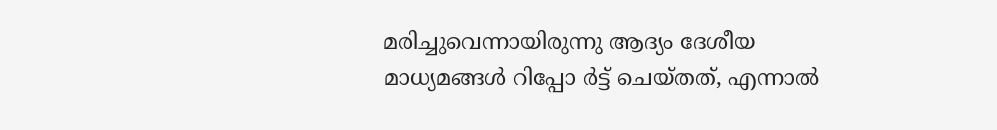മരിച്ചുവെന്നായിരുന്നു ആദ്യം ദേശീയ മാധ്യമങ്ങൾ റിപ്പോ ർട്ട് ചെയ്തത്, എന്നാൽ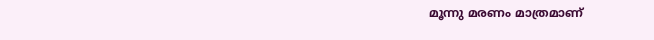മൂന്നു മരണം മാത്രമാണ്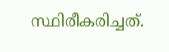സ്ഥിരീകരിച്ചത്.